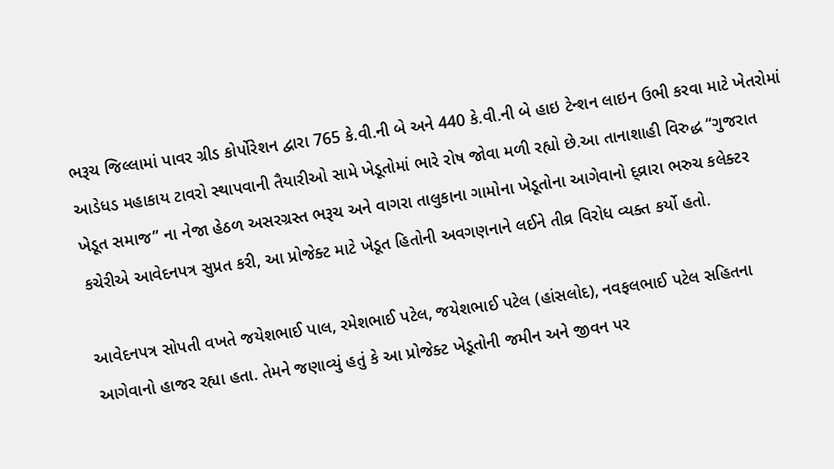ભરૂચ જિલ્લામાં પાવર ગ્રીડ કોર્પોરેશન દ્વારા 765 કે.વી.ની બે અને 440 કે.વી.ની બે હાઇ ટેન્શન લાઇન ઉભી કરવા માટે ખેતરોમાં આડેધડ મહાકાય ટાવરો સ્થાપવાની તૈયારીઓ સામે ખેડૂતોમાં ભારે રોષ જોવા મળી રહ્યો છે.આ તાનાશાહી વિરુદ્ધ “ગુજરાત ખેડૂત સમાજ” ના નેજા હેઠળ અસરગ્રસ્ત ભરૂચ અને વાગરા તાલુકાના ગામોના ખેડૂતોના આગેવાનો દ્વ્રારા ભરુચ કલેક્ટર કચેરીએ આવેદનપત્ર સુપ્રત કરી, આ પ્રોજેક્ટ માટે ખેડૂત હિતોની અવગણનાને લઈને તીવ્ર વિરોધ વ્યક્ત કર્યો હતો.

આવેદનપત્ર સોપતી વખતે જયેશભાઈ પાલ, રમેશભાઈ પટેલ, જયેશભાઈ પટેલ (હાંસલોદ), નવફલભાઈ પટેલ સહિતના આગેવાનો હાજર રહ્યા હતા. તેમને જણાવ્યું હતું કે આ પ્રોજેક્ટ ખેડૂતોની જમીન અને જીવન પર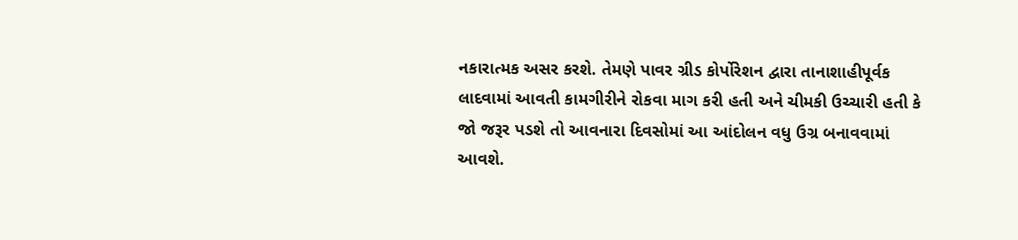નકારાત્મક અસર કરશે. તેમણે પાવર ગ્રીડ કોર્પોરેશન દ્વારા તાનાશાહીપૂર્વક લાદવામાં આવતી કામગીરીને રોકવા માગ કરી હતી અને ચીમકી ઉચ્ચારી હતી કે જો જરૂર પડશે તો આવનારા દિવસોમાં આ આંદોલન વધુ ઉગ્ર બનાવવામાં આવશે.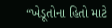“ખેડૂતોના હિતો માટે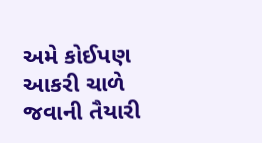અમે કોઈપણ આકરી ચાળે જવાની તૈયારી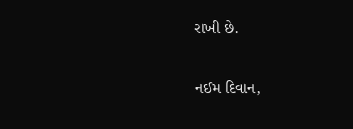રાખી છે.

નઈમ દિવાન,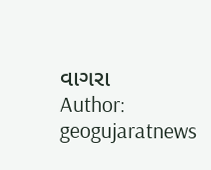વાગરા
Author: geogujaratnews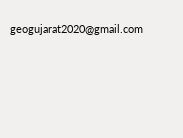geogujarat2020@gmail.com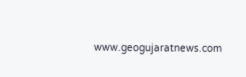www.geogujaratnews.com